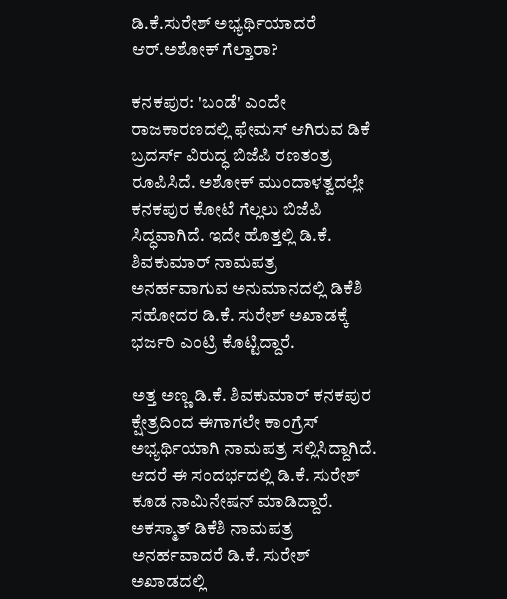ಡಿ.ಕೆ.ಸುರೇಶ್ ಅಭ್ಯರ್ಥಿಯಾದರೆ ಆರ್.ಅಶೋಕ್ ಗೆಲ್ತಾರಾ?

ಕನಕಪುರ: 'ಬಂಡೆ' ಎಂದೇ ರಾಜಕಾರಣದಲ್ಲಿ ಫೇಮಸ್ ಆಗಿರುವ ಡಿಕೆ ಬ್ರದರ್ಸ್ ವಿರುದ್ಧ ಬಿಜೆಪಿ ರಣತಂತ್ರ ರೂಪಿಸಿದೆ. ಅಶೋಕ್ ಮುಂದಾಳತ್ವದಲ್ಲೇ ಕನಕಪುರ ಕೋಟೆ ಗೆಲ್ಲಲು ಬಿಜೆಪಿ ಸಿದ್ಧವಾಗಿದೆ. ಇದೇ ಹೊತ್ತಲ್ಲಿ ಡಿ.ಕೆ. ಶಿವಕುಮಾರ್ ನಾಮಪತ್ರ ಅನರ್ಹವಾಗುವ ಅನುಮಾನದಲ್ಲಿ ಡಿಕೆಶಿ ಸಹೋದರ ಡಿ.ಕೆ. ಸುರೇಶ್ ಅಖಾಡಕ್ಕೆ ಭರ್ಜರಿ ಎಂಟ್ರಿ ಕೊಟ್ಟಿದ್ದಾರೆ.

ಅತ್ತ ಅಣ್ಣ ಡಿ.ಕೆ. ಶಿವಕುಮಾರ್ ಕನಕಪುರ ಕ್ಷೇತ್ರದಿಂದ ಈಗಾಗಲೇ ಕಾಂಗ್ರೆಸ್ ಅಭ್ಯರ್ಥಿಯಾಗಿ ನಾಮಪತ್ರ ಸಲ್ಲಿಸಿದ್ದಾಗಿದೆ. ಆದರೆ ಈ ಸಂದರ್ಭದಲ್ಲಿ ಡಿ.ಕೆ. ಸುರೇಶ್ ಕೂಡ ನಾಮಿನೇಷನ್ ಮಾಡಿದ್ದಾರೆ. ಅಕಸ್ಮಾತ್ ಡಿಕೆಶಿ ನಾಮಪತ್ರ ಅನರ್ಹವಾದರೆ ಡಿ.ಕೆ. ಸುರೇಶ್ ಅಖಾಡದಲ್ಲಿ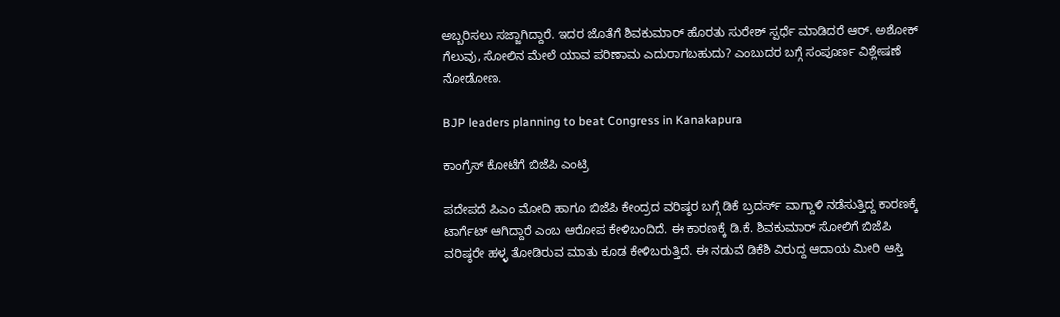ಅಬ್ಬರಿಸಲು ಸಜ್ಜಾಗಿದ್ದಾರೆ. ಇದರ ಜೊತೆಗೆ ಶಿವಕುಮಾರ್ ಹೊರತು ಸುರೇಶ್ ಸ್ಪರ್ಧೆ ಮಾಡಿದರೆ ಆರ್. ಅಶೋಕ್ ಗೆಲುವು, ಸೋಲಿನ ಮೇಲೆ ಯಾವ ಪರಿಣಾಮ ಎದುರಾಗಬಹುದು? ಎಂಬುದರ ಬಗ್ಗೆ ಸಂಪೂರ್ಣ ವಿಶ್ಲೇಷಣೆ ನೋಡೋಣ.

BJP leaders planning to beat Congress in Kanakapura

ಕಾಂಗ್ರೆಸ್ ಕೋಟೆಗೆ ಬಿಜೆಪಿ ಎಂಟ್ರಿ

ಪದೇಪದೆ ಪಿಎಂ ಮೋದಿ ಹಾಗೂ ಬಿಜೆಪಿ ಕೇಂದ್ರದ ವರಿಷ್ಠರ ಬಗ್ಗೆ ಡಿಕೆ ಬ್ರದರ್ಸ್ ವಾಗ್ದಾಳಿ ನಡೆಸುತ್ತಿದ್ದ ಕಾರಣಕ್ಕೆ ಟಾರ್ಗೆಟ್ ಆಗಿದ್ದಾರೆ ಎಂಬ ಆರೋಪ ಕೇಳಿಬಂದಿದೆ. ಈ ಕಾರಣಕ್ಕೆ ಡಿ.ಕೆ. ಶಿವಕುಮಾರ್ ಸೋಲಿಗೆ ಬಿಜೆಪಿ ವರಿಷ್ಠರೇ ಹಳ್ಳ ತೋಡಿರುವ ಮಾತು ಕೂಡ ಕೇಳಿಬರುತ್ತಿದೆ. ಈ ನಡುವೆ ಡಿಕೆಶಿ ವಿರುದ್ದ ಆದಾಯ ಮೀರಿ ಆಸ್ತಿ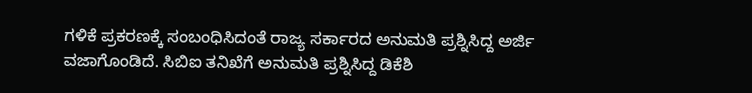ಗಳಿಕೆ ಪ್ರಕರಣಕ್ಕೆ ಸಂಬಂಧಿಸಿದಂತೆ ರಾಜ್ಯ ಸರ್ಕಾರದ ಅನುಮತಿ ಪ್ರಶ್ನಿಸಿದ್ದ ಅರ್ಜಿ ವಜಾಗೊಂಡಿದೆ. ಸಿಬಿಐ ತನಿಖೆಗೆ ಅನುಮತಿ ಪ್ರಶ್ನಿಸಿದ್ದ ಡಿಕೆಶಿ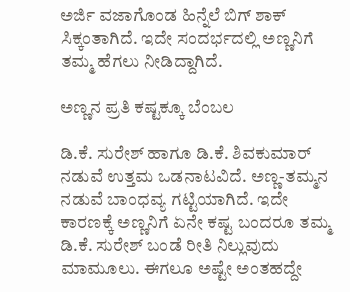ಅರ್ಜಿ ವಜಾಗೊಂಡ ಹಿನ್ನೆಲೆ ಬಿಗ್ ಶಾಕ್ ಸಿಕ್ಕಂತಾಗಿದೆ. ಇದೇ ಸಂದರ್ಭದಲ್ಲಿ ಅಣ್ಣನಿಗೆ ತಮ್ಮ ಹೆಗಲು ನೀಡಿದ್ದಾಗಿದೆ.

ಅಣ್ಣನ ಪ್ರತಿ ಕಷ್ಟಕ್ಕೂ ಬೆಂಬಲ

ಡಿ.ಕೆ. ಸುರೇಶ್ ಹಾಗೂ ಡಿ.ಕೆ. ಶಿವಕುಮಾರ್ ನಡುವೆ ಉತ್ತಮ ಒಡನಾಟವಿದೆ. ಅಣ್ಣ-ತಮ್ಮನ ನಡುವೆ ಬಾಂಧವ್ಯ ಗಟ್ಟಿಯಾಗಿದೆ. ಇದೇ ಕಾರಣಕ್ಕೆ ಅಣ್ಣನಿಗೆ ಏನೇ ಕಷ್ಟ ಬಂದರೂ ತಮ್ಮ ಡಿ.ಕೆ. ಸುರೇಶ್ ಬಂಡೆ ರೀತಿ ನಿಲ್ಲುವುದು ಮಾಮೂಲು. ಈಗಲೂ ಅಷ್ಟೇ ಅಂತಹದ್ದೇ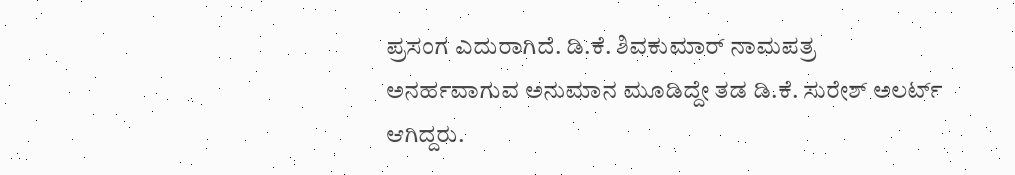ಪ್ರಸಂಗ ಎದುರಾಗಿದೆ. ಡಿ.ಕೆ. ಶಿವಕುಮಾರ್ ನಾಮಪತ್ರ ಅನರ್ಹವಾಗುವ ಅನುಮಾನ ಮೂಡಿದ್ದೇ ತಡ ಡಿ.ಕೆ. ಸುರೇಶ್ ಅಲರ್ಟ್ ಆಗಿದ್ದರು.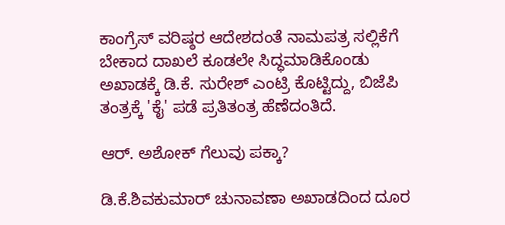ಕಾಂಗ್ರೆಸ್ ವರಿಷ್ಠರ ಆದೇಶದಂತೆ ನಾಮಪತ್ರ ಸಲ್ಲಿಕೆಗೆ ಬೇಕಾದ ದಾಖಲೆ ಕೂಡಲೇ ಸಿದ್ಧಮಾಡಿಕೊಂಡು ಅಖಾಡಕ್ಕೆ ಡಿ.ಕೆ. ಸುರೇಶ್ ಎಂಟ್ರಿ ಕೊಟ್ಟಿದ್ದು, ಬಿಜೆಪಿ ತಂತ್ರಕ್ಕೆ 'ಕೈ' ಪಡೆ ಪ್ರತಿತಂತ್ರ ಹೆಣೆದಂತಿದೆ.

ಆರ್. ಅಶೋಕ್ ಗೆಲುವು ಪಕ್ಕಾ?

ಡಿ.ಕೆ.ಶಿವಕುಮಾರ್ ಚುನಾವಣಾ ಅಖಾಡದಿಂದ ದೂರ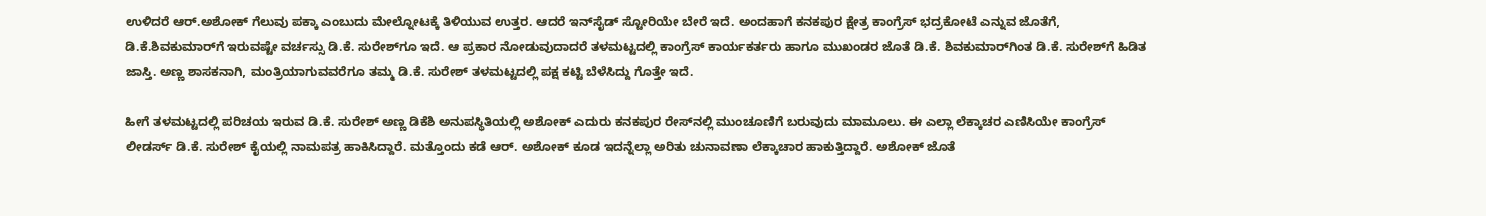ಉಳಿದರೆ ಆರ್.ಅಶೋಕ್ ಗೆಲುವು ಪಕ್ಕಾ ಎಂಬುದು ಮೇಲ್ನೋಟಕ್ಕೆ ತಿಳಿಯುವ ಉತ್ತರ. ಆದರೆ ಇನ್‌ಸೈಡ್ ಸ್ಟೋರಿಯೇ ಬೇರೆ ಇದೆ. ಅಂದಹಾಗೆ ಕನಕಪುರ ಕ್ಷೇತ್ರ ಕಾಂಗ್ರೆಸ್ ಭದ್ರಕೋಟೆ ಎನ್ನುವ ಜೊತೆಗೆ, ಡಿ.ಕೆ.ಶಿವಕುಮಾರ್‌ಗೆ ಇರುವಷ್ಟೇ ವರ್ಚಸ್ಸು ಡಿ.ಕೆ. ಸುರೇಶ್‌ಗೂ ಇದೆ. ಆ ಪ್ರಕಾರ ನೋಡುವುದಾದರೆ ತಳಮಟ್ಟದಲ್ಲಿ ಕಾಂಗ್ರೆಸ್ ಕಾರ್ಯಕರ್ತರು ಹಾಗೂ ಮುಖಂಡರ ಜೊತೆ ಡಿ.ಕೆ. ಶಿವಕುಮಾರ್‌ಗಿಂತ ಡಿ.ಕೆ. ಸುರೇಶ್‌ಗೆ ಹಿಡಿತ ಜಾಸ್ತಿ. ಅಣ್ಣ ಶಾಸಕನಾಗಿ, ಮಂತ್ರಿಯಾಗುವವರೆಗೂ ತಮ್ಮ ಡಿ.ಕೆ. ಸುರೇಶ್ ತಳಮಟ್ಟದಲ್ಲಿ ಪಕ್ಷ ಕಟ್ಟಿ ಬೆಳೆಸಿದ್ದು ಗೊತ್ತೇ ಇದೆ.

ಹೀಗೆ ತಳಮಟ್ಟದಲ್ಲಿ ಪರಿಚಯ ಇರುವ ಡಿ.ಕೆ. ಸುರೇಶ್ ಅಣ್ಣ ಡಿಕೆಶಿ ಅನುಪಸ್ಥಿತಿಯಲ್ಲಿ ಅಶೋಕ್ ಎದುರು ಕನಕಪುರ ರೇಸ್‌ನಲ್ಲಿ ಮುಂಚೂಣಿಗೆ ಬರುವುದು ಮಾಮೂಲು. ಈ ಎಲ್ಲಾ ಲೆಕ್ಕಾಚರ ಎಣಿಸಿಯೇ ಕಾಂಗ್ರೆಸ್ ಲೀಡರ್ಸ್ ಡಿ.ಕೆ. ಸುರೇಶ್ ಕೈಯಲ್ಲಿ ನಾಮಪತ್ರ ಹಾಕಿಸಿದ್ದಾರೆ. ಮತ್ತೊಂದು ಕಡೆ ಆರ್. ಅಶೋಕ್ ಕೂಡ ಇದನ್ನೆಲ್ಲಾ ಅರಿತು ಚುನಾವಣಾ ಲೆಕ್ಕಾಚಾರ ಹಾಕುತ್ತಿದ್ದಾರೆ. ಅಶೋಕ್ ಜೊತೆ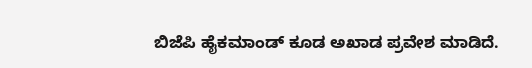ಬಿಜೆಪಿ ಹೈಕಮಾಂಡ್ ಕೂಡ ಅಖಾಡ ಪ್ರವೇಶ ಮಾಡಿದೆ.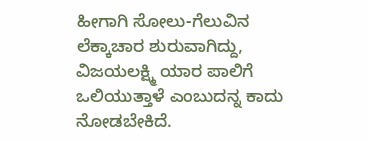ಹೀಗಾಗಿ ಸೋಲು-ಗೆಲುವಿನ ಲೆಕ್ಕಾಚಾರ ಶುರುವಾಗಿದ್ದು, ವಿಜಯಲಕ್ಷ್ಮಿ ಯಾರ ಪಾಲಿಗೆ ಒಲಿಯುತ್ತಾಳೆ ಎಂಬುದನ್ನ ಕಾದು ನೋಡಬೇಕಿದೆ.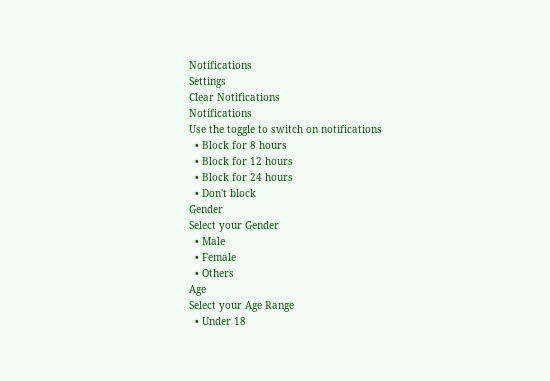Notifications
Settings
Clear Notifications
Notifications
Use the toggle to switch on notifications
  • Block for 8 hours
  • Block for 12 hours
  • Block for 24 hours
  • Don't block
Gender
Select your Gender
  • Male
  • Female
  • Others
Age
Select your Age Range
  • Under 18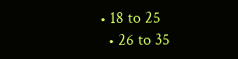• 18 to 25
  • 26 to 35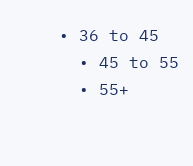• 36 to 45
  • 45 to 55
  • 55+